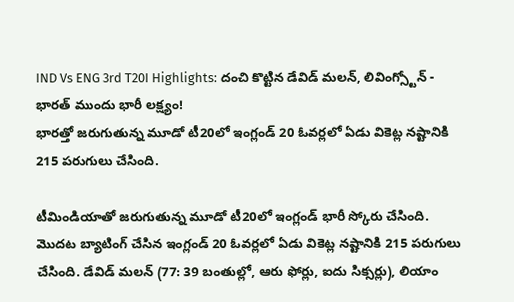IND Vs ENG 3rd T20I Highlights: దంచి కొట్టిన డేవిడ్ మలన్, లివింగ్స్టోన్ - భారత్ ముందు భారీ లక్ష్యం!
భారత్తో జరుగుతున్న మూడో టీ20లో ఇంగ్లండ్ 20 ఓవర్లలో ఏడు వికెట్ల నష్టానికి 215 పరుగులు చేసింది.

టీమిండియాతో జరుగుతున్న మూడో టీ20లో ఇంగ్లండ్ భారీ స్కోరు చేసింది. మొదట బ్యాటింగ్ చేసిన ఇంగ్లండ్ 20 ఓవర్లలో ఏడు వికెట్ల నష్టానికి 215 పరుగులు చేసింది. డేవిడ్ మలన్ (77: 39 బంతుల్లో, ఆరు ఫోర్లు, ఐదు సిక్సర్లు), లియాం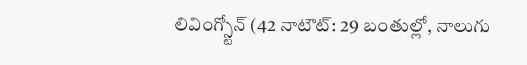లివింగ్స్టోన్ (42 నాటౌట్: 29 బంతుల్లో, నాలుగు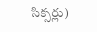సిక్సర్లు)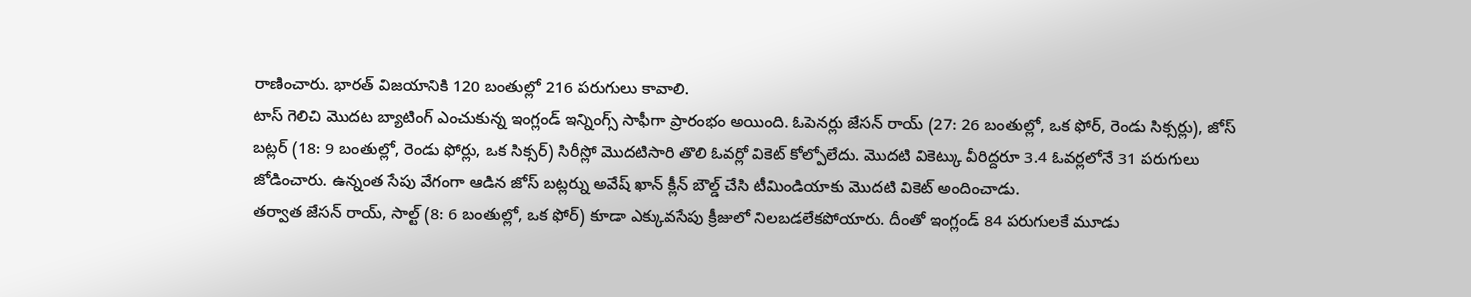రాణించారు. భారత్ విజయానికి 120 బంతుల్లో 216 పరుగులు కావాలి.
టాస్ గెలిచి మొదట బ్యాటింగ్ ఎంచుకున్న ఇంగ్లండ్ ఇన్నింగ్స్ సాఫీగా ప్రారంభం అయింది. ఓపెనర్లు జేసన్ రాయ్ (27: 26 బంతుల్లో, ఒక ఫోర్, రెండు సిక్సర్లు), జోస్ బట్లర్ (18: 9 బంతుల్లో, రెండు ఫోర్లు, ఒక సిక్సర్) సిరీస్లో మొదటిసారి తొలి ఓవర్లో వికెట్ కోల్పోలేదు. మొదటి వికెట్కు వీరిద్దరూ 3.4 ఓవర్లలోనే 31 పరుగులు జోడించారు. ఉన్నంత సేపు వేగంగా ఆడిన జోస్ బట్లర్ను అవేష్ ఖాన్ క్లీన్ బౌల్డ్ చేసి టీమిండియాకు మొదటి వికెట్ అందించాడు.
తర్వాత జేసన్ రాయ్, సాల్ట్ (8: 6 బంతుల్లో, ఒక ఫోర్) కూడా ఎక్కువసేపు క్రీజులో నిలబడలేకపోయారు. దీంతో ఇంగ్లండ్ 84 పరుగులకే మూడు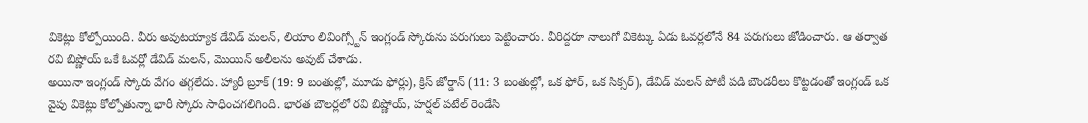వికెట్లు కోల్పోయింది. వీరు అవుటయ్యాక డేవిడ్ మలన్, లియాం లివింగ్స్టోన్ ఇంగ్లండ్ స్కోరును పరుగులు పెట్టించారు. వీరిద్దరూ నాలుగో వికెట్కు ఏడు ఓవర్లలోనే 84 పరుగులు జోడించారు. ఆ తర్వాత రవి బిష్ణోయ్ ఒకే ఓవర్లో డేవిడ్ మలన్, మొయిన్ అలీలను అవుట్ చేశాడు.
అయినా ఇంగ్లండ్ స్కోరు వేగం తగ్గలేదు. హ్యారీ బ్రూక్ (19: 9 బంతుల్లో, మూడు ఫోర్లు), క్రిస్ జోర్డాన్ (11: 3 బంతుల్లో, ఒక ఫోర్, ఒక సిక్సర్), డేవిడ్ మలన్ పోటీ పడి బౌండరీలు కొట్టడంతో ఇంగ్లండ్ ఒక వైపు వికెట్లు కోల్పోతున్నా భారీ స్కోరు సాధించగలిగింది. భారత బౌలర్లలో రవి బిష్ణోయ్, హర్షల్ పటేల్ రెండేసి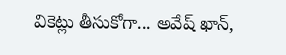వికెట్లు తీసుకోగా... అవేష్ ఖాన్,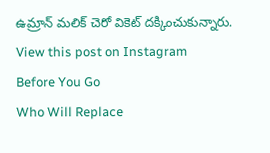ఉమ్రాన్ మలిక్ చెరో వికెట్ దక్కించుకున్నారు.
View this post on Instagram
Before You Go
Who Will Replace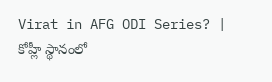Virat in AFG ODI Series? | కోహ్లీ స్థానంలో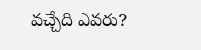వచ్చేది ఎవరు?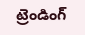ట్రెండింగ్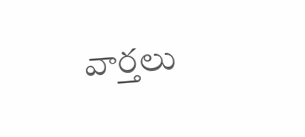వార్తలు